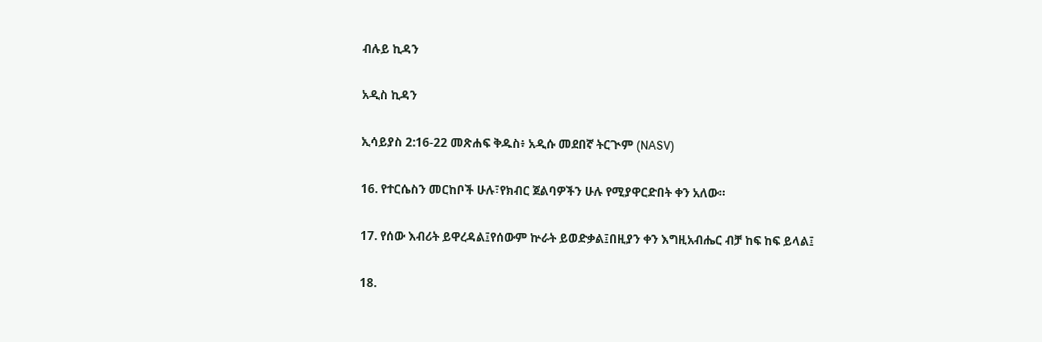ብሉይ ኪዳን

አዲስ ኪዳን

ኢሳይያስ 2:16-22 መጽሐፍ ቅዱስ፥ አዲሱ መደበኛ ትርጒም (NASV)

16. የተርሴስን መርከቦች ሁሉ፣የክብር ጀልባዎችን ሁሉ የሚያዋርድበት ቀን አለው።

17. የሰው እብሪት ይዋረዳል፤የሰውም ኵራት ይወድቃል፤በዚያን ቀን እግዚአብሔር ብቻ ከፍ ከፍ ይላል፤

18.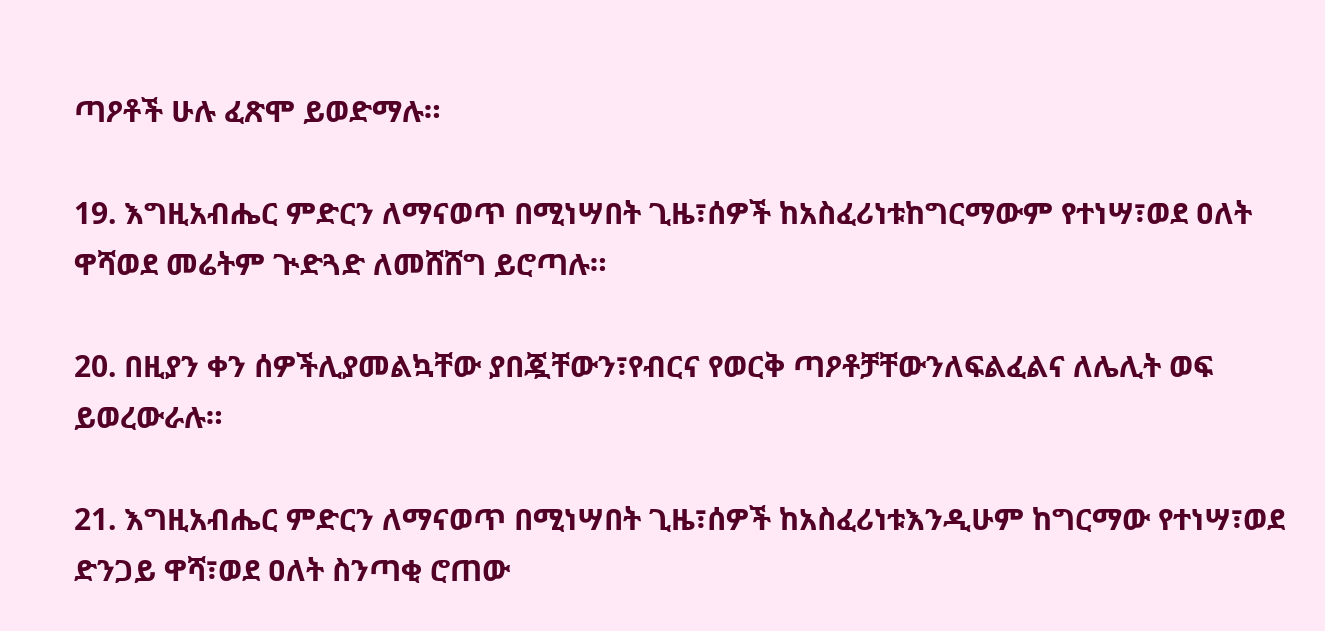ጣዖቶች ሁሉ ፈጽሞ ይወድማሉ።

19. እግዚአብሔር ምድርን ለማናወጥ በሚነሣበት ጊዜ፣ሰዎች ከአስፈሪነቱከግርማውም የተነሣ፣ወደ ዐለት ዋሻወደ መሬትም ጒድጓድ ለመሸሸግ ይሮጣሉ።

20. በዚያን ቀን ሰዎችሊያመልኳቸው ያበጇቸውን፣የብርና የወርቅ ጣዖቶቻቸውንለፍልፈልና ለሌሊት ወፍ ይወረውራሉ።

21. እግዚአብሔር ምድርን ለማናወጥ በሚነሣበት ጊዜ፣ሰዎች ከአስፈሪነቱእንዲሁም ከግርማው የተነሣ፣ወደ ድንጋይ ዋሻ፣ወደ ዐለት ስንጣቂ ሮጠው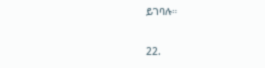ይገባሉ።

22.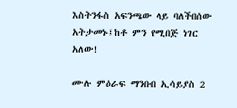እስትንፋስ አፍንጫው ላይ ባለችበሰው አትታመኑ፤ከቶ ምን የሚበጅ ነገር አለው!

ሙሉ ምዕራፍ ማንበብ ኢሳይያስ 2